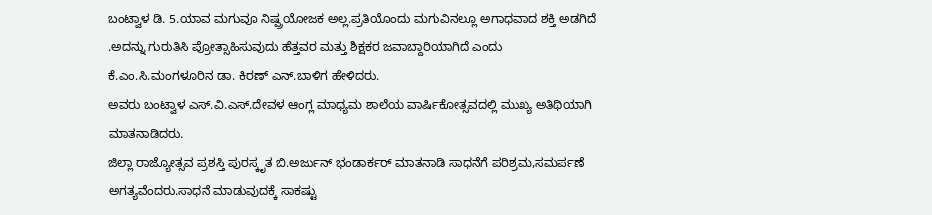ಬಂಟ್ವಾಳ ಡಿ. 5.ಯಾವ ಮಗುವೂ ನಿಷ್ಪ್ರಯೋಜಕ ಅಲ್ಲ.ಪ್ರತಿಯೊಂದು ಮಗುವಿನಲ್ಲೂ ಅಗಾಧವಾದ ಶಕ್ತಿ ಅಡಗಿದೆ .ಅದನ್ನು ಗುರುತಿಸಿ ಪ್ರೋತ್ಸಾಹಿಸುವುದು ಹೆತ್ತವರ ಮತ್ತು ಶಿಕ್ಷಕರ ಜವಾಬ್ದಾರಿಯಾಗಿದೆ ಎಂದು ಕೆ.ಎಂ.ಸಿ.ಮಂಗಳೂರಿನ ಡಾ. ಕಿರಣ್ ಎನ್.ಬಾಳಿಗ ಹೇಳಿದರು.
ಅವರು ಬಂಟ್ವಾಳ ಎಸ್.ವಿ.ಎಸ್.ದೇವಳ ಆಂಗ್ಲ ಮಾಧ್ಯಮ ಶಾಲೆಯ ವಾರ್ಷಿಕೋತ್ಸವದಲ್ಲಿ ಮುಖ್ಯ ಅತಿಥಿಯಾಗಿ ಮಾತನಾಡಿದರು.
ಜಿಲ್ಲಾ ರಾಜ್ಯೋತ್ಸವ ಪ್ರಶಸ್ತಿ ಪುರಸ್ಕೃತ ಬಿ.ಅರ್ಜುನ್ ಭಂಡಾರ್ಕರ್ ಮಾತನಾಡಿ ಸಾಧನೆಗೆ ಪರಿಶ್ರಮ,ಸಮರ್ಪಣೆ ಅಗತ್ಯವೆಂದರು.ಸಾಧನೆ ಮಾಡುವುದಕ್ಕೆ ಸಾಕಷ್ಟು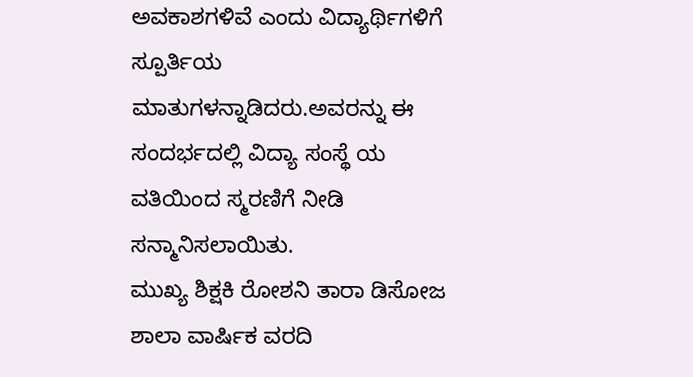ಅವಕಾಶಗಳಿವೆ ಎಂದು ವಿದ್ಯಾರ್ಥಿಗಳಿಗೆ ಸ್ಪೂರ್ತಿಯ ಮಾತುಗಳನ್ನಾಡಿದರು.ಅವರನ್ನು ಈ ಸಂದರ್ಭದಲ್ಲಿ ವಿದ್ಯಾ ಸಂಸ್ಥೆ ಯ ವತಿಯಿಂದ ಸ್ಮರಣಿಗೆ ನೀಡಿ ಸನ್ಮಾನಿಸಲಾಯಿತು.
ಮುಖ್ಯ ಶಿಕ್ಷಕಿ ರೋಶನಿ ತಾರಾ ಡಿಸೋಜ ಶಾಲಾ ವಾರ್ಷಿಕ ವರದಿ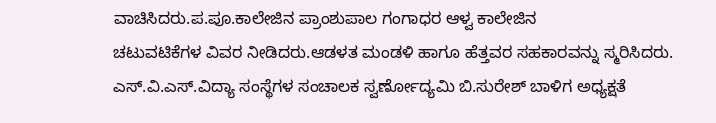ವಾಚಿಸಿದರು.ಪ.ಪೂ.ಕಾಲೇಜಿನ ಪ್ರಾಂಶುಪಾಲ ಗಂಗಾಧರ ಆಳ್ವ ಕಾಲೇಜಿನ
ಚಟುವಟಿಕೆಗಳ ವಿವರ ನೀಡಿದರು.ಆಡಳತ ಮಂಡಳಿ ಹಾಗೂ ಹೆತ್ತವರ ಸಹಕಾರವನ್ನು ಸ್ಮರಿಸಿದರು.
ಎಸ್.ವಿ.ಎಸ್.ವಿದ್ಯಾ ಸಂಸ್ಥೆಗಳ ಸಂಚಾಲಕ ಸ್ವರ್ಣೋದ್ಯಮಿ ಬಿ.ಸುರೇಶ್ ಬಾಳಿಗ ಅಧ್ಯಕ್ಷತೆ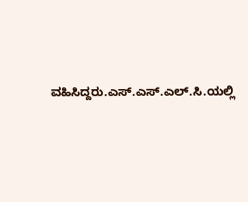ವಹಿಸಿದ್ದರು.ಎಸ್.ಎಸ್.ಎಲ್.ಸಿ.ಯಲ್ಲಿ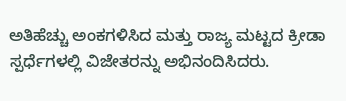ಅತಿಹೆಚ್ಚು ಅಂಕಗಳಿಸಿದ ಮತ್ತು ರಾಜ್ಯ ಮಟ್ಟದ ಕ್ರೀಡಾ ಸ್ಪರ್ಧೆಗಳಲ್ಲಿ ವಿಜೇತರನ್ನು ಅಭಿನಂದಿಸಿದರು.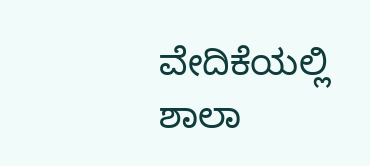ವೇದಿಕೆಯಲ್ಲಿ ಶಾಲಾ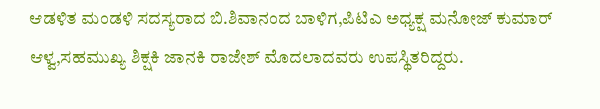ಆಡಳಿತ ಮಂಡಳಿ ಸದಸ್ಯರಾದ ಬಿ.ಶಿವಾನಂದ ಬಾಳಿಗ,ಪಿಟಿಎ ಅಧ್ಯಕ್ಷ ಮನೋಜ್ ಕುಮಾರ್ ಆಳ್ವ,ಸಹಮುಖ್ಯ ಶಿಕ್ಷಕಿ ಜಾನಕಿ ರಾಜೇಶ್ ಮೊದಲಾದವರು ಉಪಸ್ಥಿತರಿದ್ದರು.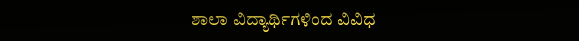ಶಾಲಾ ವಿದ್ಯಾರ್ಥಿಗಳಿಂದ ವಿವಿಧ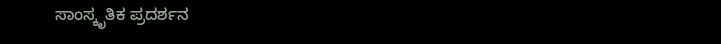ಸಾಂಸ್ಕೃತಿಕ ಪ್ರದರ್ಶನ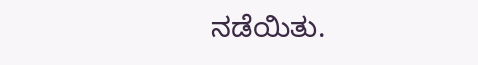ನಡೆಯಿತು.